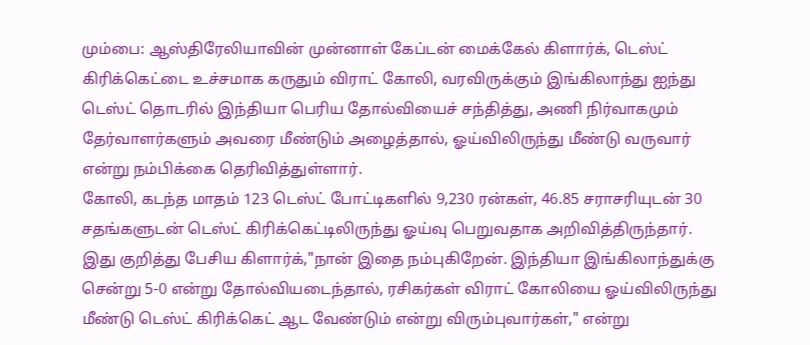மும்பை: ஆஸ்திரேலியாவின் முன்னாள் கேப்டன் மைக்கேல் கிளார்க், டெஸ்ட் கிரிக்கெட்டை உச்சமாக கருதும் விராட் கோலி, வரவிருக்கும் இங்கிலாந்து ஐந்து டெஸ்ட் தொடரில் இந்தியா பெரிய தோல்வியைச் சந்தித்து, அணி நிர்வாகமும் தேர்வாளர்களும் அவரை மீண்டும் அழைத்தால், ஓய்விலிருந்து மீண்டு வருவார் என்று நம்பிக்கை தெரிவித்துள்ளார்.
கோலி, கடந்த மாதம் 123 டெஸ்ட் போட்டிகளில் 9,230 ரன்கள், 46.85 சராசரியுடன் 30 சதங்களுடன் டெஸ்ட் கிரிக்கெட்டிலிருந்து ஓய்வு பெறுவதாக அறிவித்திருந்தார். இது குறித்து பேசிய கிளார்க்,"நான் இதை நம்புகிறேன். இந்தியா இங்கிலாந்துக்கு சென்று 5-0 என்று தோல்வியடைந்தால், ரசிகர்கள் விராட் கோலியை ஓய்விலிருந்து மீண்டு டெஸ்ட் கிரிக்கெட் ஆட வேண்டும் என்று விரும்புவார்கள்," என்று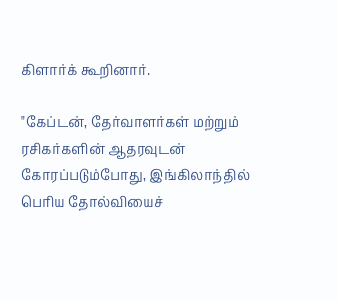கிளார்க் கூறினார்.

"கேப்டன், தேர்வாளர்கள் மற்றும் ரசிகர்களின் ஆதரவுடன் கோரப்படும்போது, இங்கிலாந்தில் பெரிய தோல்வியைச்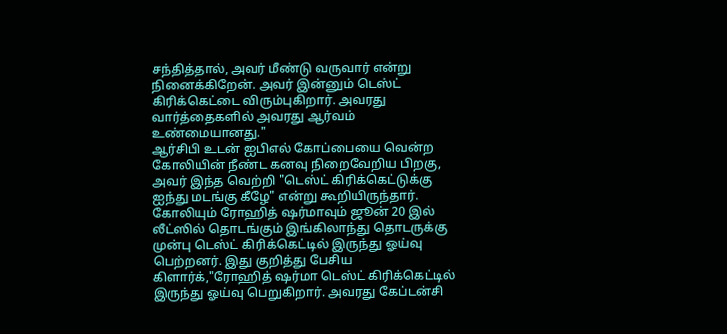சந்தித்தால், அவர் மீண்டு வருவார் என்று நினைக்கிறேன். அவர் இன்னும் டெஸ்ட் கிரிக்கெட்டை விரும்புகிறார். அவரது வார்த்தைகளில் அவரது ஆர்வம் உண்மையானது."
ஆர்சிபி உடன் ஐபிஎல் கோப்பையை வென்ற கோலியின் நீண்ட கனவு நிறைவேறிய பிறகு, அவர் இந்த வெற்றி "டெஸ்ட் கிரிக்கெட்டுக்கு ஐந்து மடங்கு கீழே" என்று கூறியிருந்தார்.
கோலியும் ரோஹித் ஷர்மாவும் ஜூன் 20 இல் லீட்ஸில் தொடங்கும் இங்கிலாந்து தொடருக்கு முன்பு டெஸ்ட் கிரிக்கெட்டில் இருந்து ஓய்வு பெற்றனர். இது குறித்து பேசிய கிளார்க்,"ரோஹித் ஷர்மா டெஸ்ட் கிரிக்கெட்டில் இருந்து ஓய்வு பெறுகிறார். அவரது கேப்டன்சி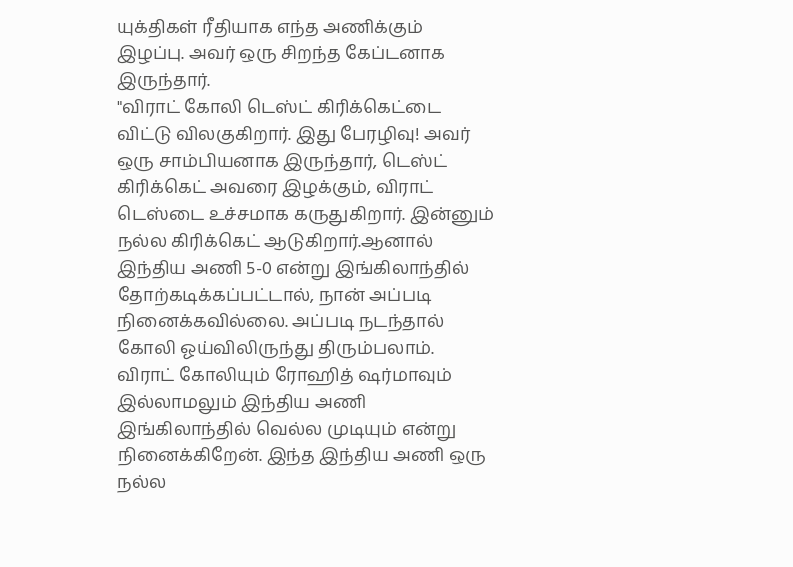யுக்திகள் ரீதியாக எந்த அணிக்கும் இழப்பு. அவர் ஒரு சிறந்த கேப்டனாக இருந்தார்.
"விராட் கோலி டெஸ்ட் கிரிக்கெட்டை விட்டு விலகுகிறார். இது பேரழிவு! அவர் ஒரு சாம்பியனாக இருந்தார், டெஸ்ட் கிரிக்கெட் அவரை இழக்கும், விராட் டெஸ்டை உச்சமாக கருதுகிறார். இன்னும் நல்ல கிரிக்கெட் ஆடுகிறார்.ஆனால் இந்திய அணி 5-0 என்று இங்கிலாந்தில் தோற்கடிக்கப்பட்டால், நான் அப்படி நினைக்கவில்லை. அப்படி நடந்தால் கோலி ஓய்விலிருந்து திரும்பலாம். விராட் கோலியும் ரோஹித் ஷர்மாவும் இல்லாமலும் இந்திய அணி இங்கிலாந்தில் வெல்ல முடியும் என்று நினைக்கிறேன். இந்த இந்திய அணி ஒரு நல்ல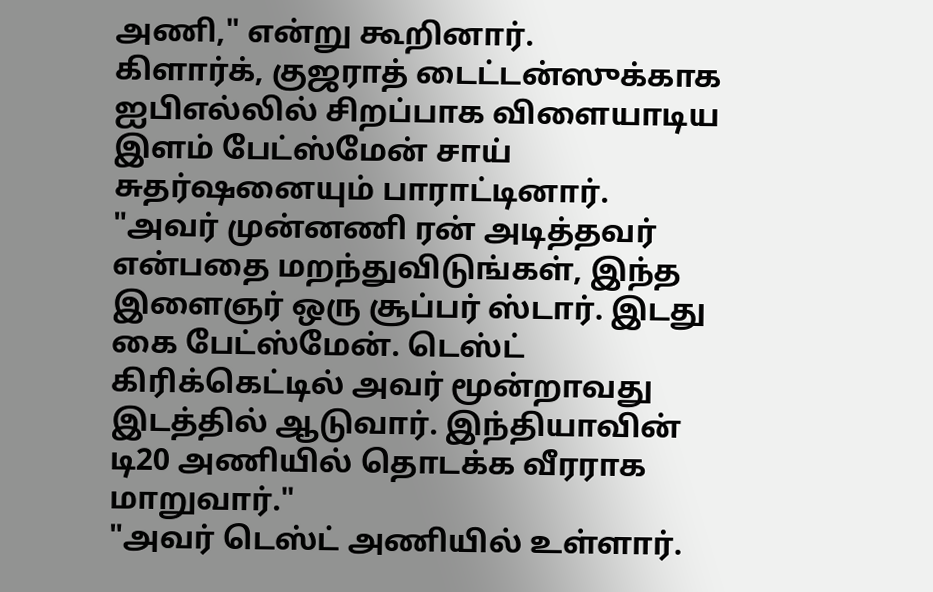அணி," என்று கூறினார்.
கிளார்க், குஜராத் டைட்டன்ஸுக்காக ஐபிஎல்லில் சிறப்பாக விளையாடிய இளம் பேட்ஸ்மேன் சாய் சுதர்ஷனையும் பாராட்டினார். "அவர் முன்னணி ரன் அடித்தவர் என்பதை மறந்துவிடுங்கள், இந்த இளைஞர் ஒரு சூப்பர் ஸ்டார். இடது கை பேட்ஸ்மேன். டெஸ்ட் கிரிக்கெட்டில் அவர் மூன்றாவது இடத்தில் ஆடுவார். இந்தியாவின் டி20 அணியில் தொடக்க வீரராக மாறுவார்."
"அவர் டெஸ்ட் அணியில் உள்ளார்.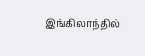இங்கிலாந்தில்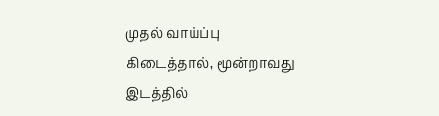முதல் வாய்ப்பு கிடைத்தால், மூன்றாவது இடத்தில்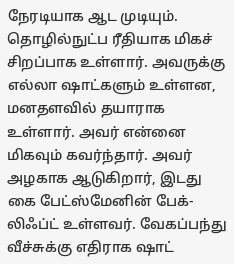நேரடியாக ஆட முடியும். தொழில்நுட்ப ரீதியாக மிகச் சிறப்பாக உள்ளார். அவருக்கு எல்லா ஷாட்களும் உள்ளன, மனதளவில் தயாராக உள்ளார். அவர் என்னை மிகவும் கவர்ந்தார். அவர் அழகாக ஆடுகிறார், இடது கை பேட்ஸ்மேனின் பேக்-லிஃப்ட் உள்ளவர். வேகப்பந்து வீச்சுக்கு எதிராக ஷாட்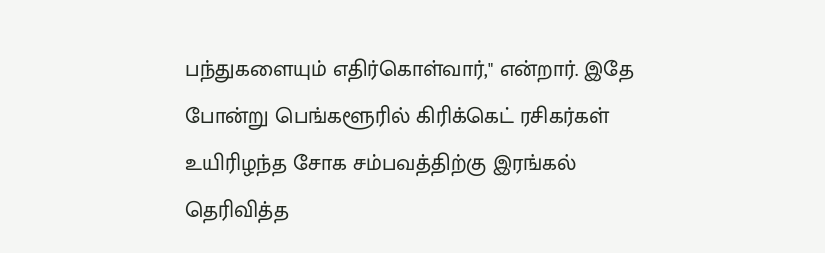பந்துகளையும் எதிர்கொள்வார்," என்றார். இதே போன்று பெங்களூரில் கிரிக்கெட் ரசிகர்கள் உயிரிழந்த சோக சம்பவத்திற்கு இரங்கல் தெரிவித்த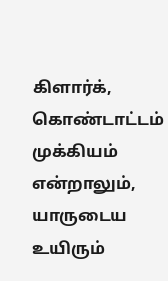கிளார்க், கொண்டாட்டம் முக்கியம் என்றாலும், யாருடைய உயிரும்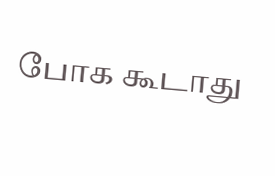போக கூடாது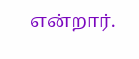என்றார்.